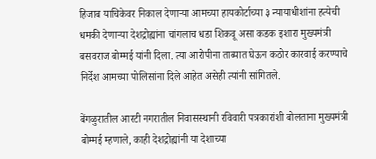हिजाब याचिकेवर निकाल देणाऱ्या आमच्या हायकोर्टाच्या ३ न्यायाधीशांना हत्येची धमकी देणाऱ्या देशद्रोह्यांना चांगलाच धडा शिकवू असा कडक इशारा मुख्यमंत्री बसवराज बोम्मई यांनी दिला. त्या आरोपीना ताब्यात घेऊन कठोर कारवाई करण्याचे निर्देश आमच्या पोलिसांना दिले आहेत असेही त्यांनी सांगितले.

बेंगळुरातील आरटी नगरातील निवासस्थानी रविवारी पत्रकारांशी बोलताना मुख्यमंत्री बोम्मई म्हणाले, काही देशद्रोह्यांनी या देशाच्या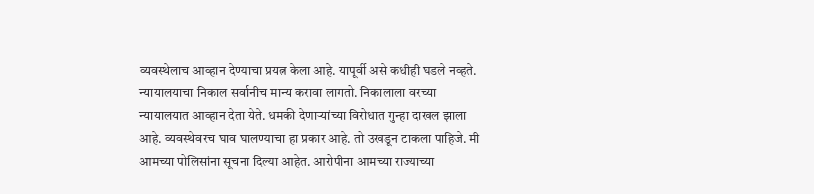व्यवस्थेलाच आव्हान देण्याचा प्रयत्न केला आहे. यापूर्वी असे कधीही घडले नव्हते. न्यायालयाचा निकाल सर्वानीच मान्य करावा लागतो. निकालाला वरच्या न्यायालयात आव्हान देता येते. धमकी देणाऱ्यांच्या विरोधात गुन्हा दाखल झाला आहे. व्यवस्थेवरच घाव घालण्याचा हा प्रकार आहे. तो उखडून टाकला पाहिजे. मी आमच्या पोलिसांना सूचना दिल्या आहेत. आरोपीना आमच्या राज्याच्या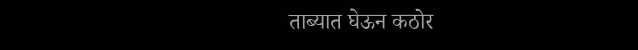ताब्यात घेऊन कठोर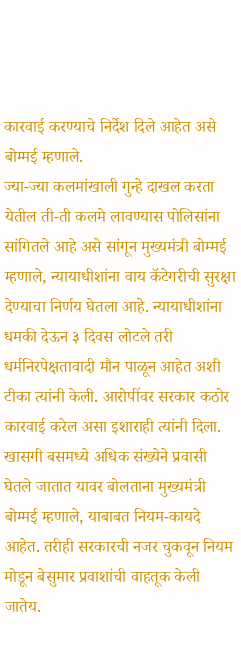कारवाई करण्याचे निर्देश दिले आहेत असे बोम्मई म्हणाले.
ज्या-ज्या कलमांखाली गुन्हे दाखल करता येतील ती-ती कलमे लावण्यास पोलिसांना सांगितले आहे असे सांगून मुख्यमंत्री बोम्मई म्हणाले, न्यायाधीशांना वाय कॅटेगरीची सुरक्षा देण्याचा निर्णय घेतला आहे. न्यायाधीशांना धमकी देऊन ३ दिवस लोटले तरी धर्मनिरपेक्षतावादी मौन पाळून आहेत अशी टीका त्यांनी केली. आरोपींवर सरकार कठोर कारवाई करेल असा इशाराही त्यांनी दिला.
खासगी बसमध्ये अधिक संख्येने प्रवासी घेतले जातात यावर बोलताना मुख्यमंत्री बोम्मई म्हणाले, याबाबत नियम-कायदे आहेत. तरीही सरकारची नजर चुकवून नियम मोडून बेसुमार प्रवाशांची वाहतूक केली जातेय.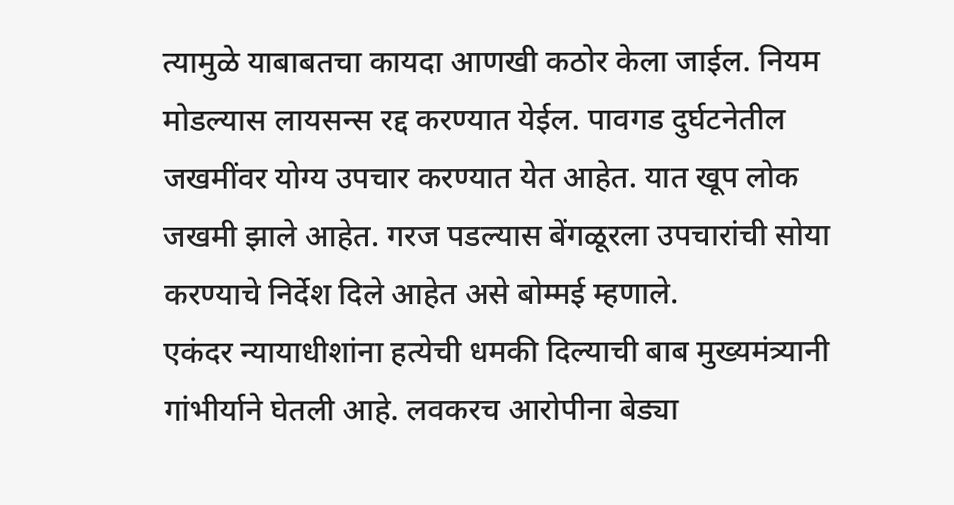त्यामुळे याबाबतचा कायदा आणखी कठोर केला जाईल. नियम मोडल्यास लायसन्स रद्द करण्यात येईल. पावगड दुर्घटनेतील जखमींवर योग्य उपचार करण्यात येत आहेत. यात खूप लोक जखमी झाले आहेत. गरज पडल्यास बेंगळूरला उपचारांची सोया करण्याचे निर्देश दिले आहेत असे बोम्मई म्हणाले.
एकंदर न्यायाधीशांना हत्येची धमकी दिल्याची बाब मुख्यमंत्र्यानी गांभीर्याने घेतली आहे. लवकरच आरोपीना बेड्या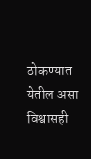ठोकण्यात येतील असा विश्वासही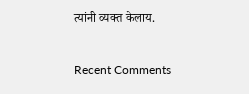त्यांनी व्यक्त केलाय.


Recent Comments